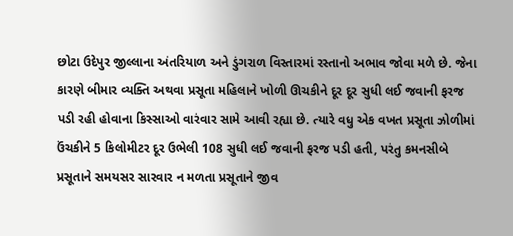છોટા ઉદેપુર જીલ્લાના અંતરિયાળ અને ડુંગરાળ વિસ્તારમાં રસ્તાનો અભાવ જોવા મળે છે. જેના કારણે બીમાર વ્યક્તિ અથવા પ્રસૂતા મહિલાને ખોળી ઊચકીને દૂર દૂર સુધી લઈ જવાની ફરજ પડી રહી હોવાના કિસ્સાઓ વારંવાર સામે આવી રહ્યા છે. ત્યારે વધુ એક વખત પ્રસૂતા ઝોળીમાં ઉંચકીને 5 કિલોમીટર દૂર ઉભેલી 108 સુધી લઈ જવાની ફરજ પડી હતી, પરંતુ કમનસીબે પ્રસૂતાને સમયસર સારવાર ન મળતા પ્રસૂતાને જીવ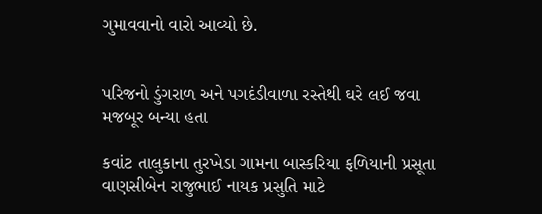ગુમાવવાનો વારો આવ્યો છે.


પરિજનો ડુંગરાળ અને પગદંડીવાળા રસ્તેથી ઘરે લઈ જવા મજબૂર બન્યા હતા

કવાંટ તાલુકાના તુરખેડા ગામના બાસ્કરિયા ફળિયાની પ્રસૂતા વાણસીબેન રાજુભાઈ નાયક પ્રસુતિ માટે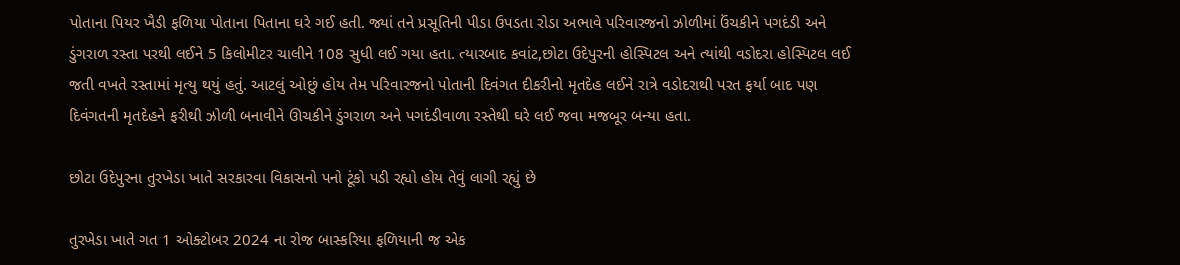પોતાના પિયર ખૈડી ફળિયા પોતાના પિતાના ઘરે ગઈ હતી. જ્યાં તને પ્રસૂતિની પીડા ઉપડતા રોડા અભાવે પરિવારજનો ઝોળીમાં ઉંચકીને પગદંડી અને ડુંગરાળ રસ્તા પરથી લઈને 5 કિલોમીટર ચાલીને 108 સુધી લઈ ગયા હતા. ત્યારબાદ કવાંટ,છોટા ઉદેપુરની હોસ્પિટલ અને ત્યાંથી વડોદરા હોસ્પિટલ લઈ જતી વખતે રસ્તામાં મૃત્યુ થયું હતું. આટલું ઓછું હોય તેમ પરિવારજનો પોતાની દિવંગત દીકરીનો મૃતદેહ લઈને રાત્રે વડોદરાથી પરત ફર્યા બાદ પણ દિવંગતની મૃતદેહને ફરીથી ઝોળી બનાવીને ઊચકીને ડુંગરાળ અને પગદંડીવાળા રસ્તેથી ઘરે લઈ જવા મજબૂર બન્યા હતા.

છોટા ઉદેપુરના તુરખેડા ખાતે સરકારવા વિકાસનો પનો ટૂંકો પડી રહ્યો હોય તેવું લાગી રહ્યું છે

તુરખેડા ખાતે ગત 1 ઓક્ટોબર 2024 ના રોજ બાસ્કરિયા ફળિયાની જ એક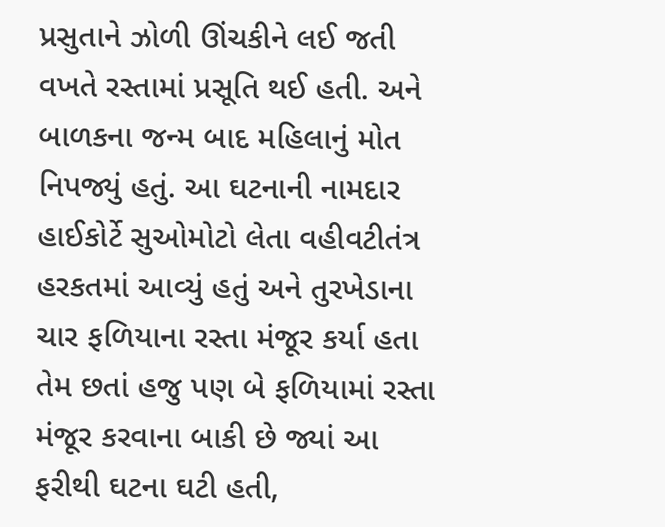પ્રસુતાને ઝોળી ઊંચકીને લઈ જતી વખતે રસ્તામાં પ્રસૂતિ થઈ હતી. અને બાળકના જન્મ બાદ મહિલાનું મોત નિપજ્યું હતું. આ ઘટનાની નામદાર હાઈકોર્ટે સુઓમોટો લેતા વહીવટીતંત્ર હરકતમાં આવ્યું હતું અને તુરખેડાના ચાર ફળિયાના રસ્તા મંજૂર કર્યા હતા તેમ છતાં હજુ પણ બે ફળિયામાં રસ્તા મંજૂર કરવાના બાકી છે જ્યાં આ ફરીથી ઘટના ઘટી હતી,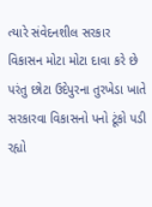ત્યારે સંવેદનશીલ સરકાર વિકાસન મોટા મોટા દાવા કરે છે પરંતુ છોટા ઉદેપુરના તુરખેડા ખાતે સરકારવા વિકાસનો પનો ટૂંકો પડી રહ્યો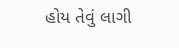હોય તેવું લાગી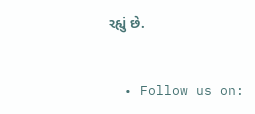રહ્યું છે.


  • Follow us on: